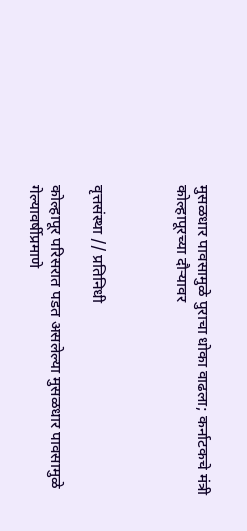मुसळधार पावसामुळे पुराचा धोका वाढला; कर्नाटकचे मंत्री कोल्हापूरच्या दौऱ्यावर



वृत्तसंस्था // प्रतिनिधी

कोल्हापूर परिसरात पडत असलेल्या मुसळधार पावसामुळे गेल्यावर्षीप्रमाणे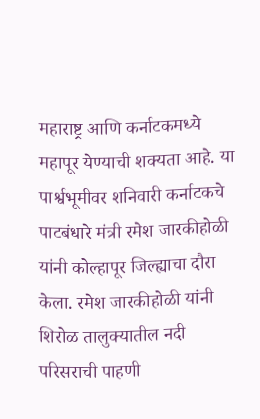महाराष्ट्र आणि कर्नाटकमध्ये महापूर येण्याची शक्यता आहे. या पार्श्वभूमीवर शनिवारी कर्नाटकचे पाटबंधारे मंत्री रमेश जारकीहोळी यांनी कोल्हापूर जिल्ह्याचा दौरा केला. रमेश जारकीहोळी यांनी शिरोळ तालुक्यातील नदी परिसराची पाहणी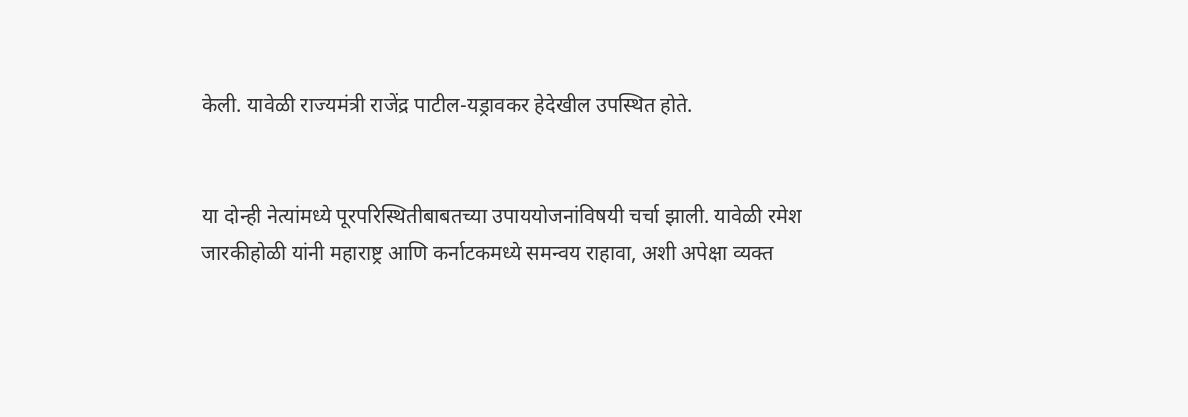केली. यावेळी राज्यमंत्री राजेंद्र पाटील-यड्रावकर हेदेखील उपस्थित होते.


या दोन्ही नेत्यांमध्ये पूरपरिस्थितीबाबतच्या उपाययोजनांविषयी चर्चा झाली. यावेळी रमेश जारकीहोळी यांनी महाराष्ट्र आणि कर्नाटकमध्ये समन्वय राहावा, अशी अपेक्षा व्यक्त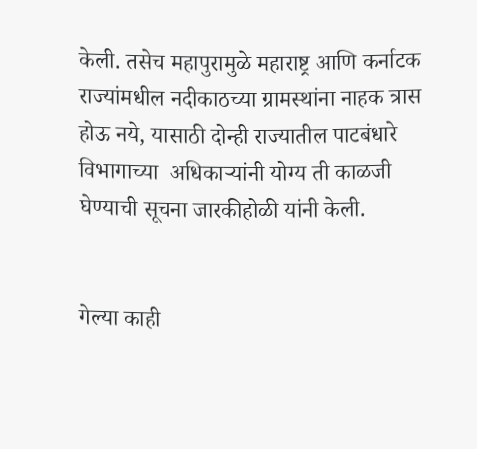केली. तसेच महापुरामुळे महाराष्ट्र आणि कर्नाटक राज्यांमधील नदीकाठच्या ग्रामस्थांना नाहक त्रास होऊ नये, यासाठी दोन्ही राज्यातील पाटबंधारे विभागाच्या  अधिकाऱ्यांनी योग्य ती काळजी घेण्याची सूचना जारकीहोळी यांनी केली.


गेल्या काही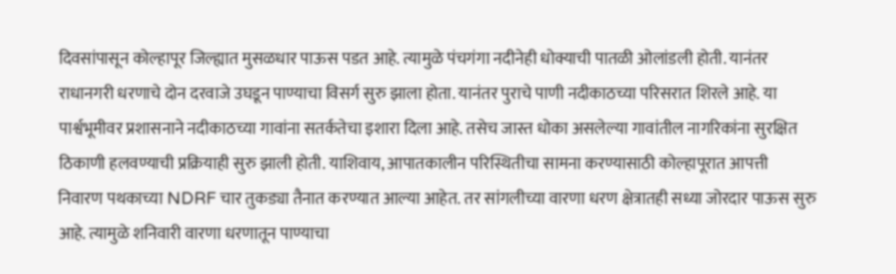दिवसांपासून कोल्हापूर जिल्ह्यात मुसळधार पाऊस पडत आहे. त्यामुळे पंचगंगा नदीनेही धोक्याची पातळी ओलांडली होती. यानंतर राधानगरी धरणाचे दोन दरवाजे उघडून पाण्याचा विसर्ग सुरु झाला होता. यानंतर पुराचे पाणी नदीकाठच्या परिसरात शिरले आहे. या पार्श्वभूमीवर प्रशासनाने नदीकाठच्या गावांना सतर्कतेचा इशारा दिला आहे. तसेच जास्त धोका असलेल्या गावांतील नागरिकांना सुरक्षित ठिकाणी हलवण्याची प्रक्रियाही सुरु झाली होती. याशिवाय, आपातकालीन परिस्थितीचा सामना करण्यासाठी कोल्हापूरात आपत्ती निवारण पथकाच्या NDRF चार तुकड्या तैनात करण्यात आल्या आहेत. तर सांगलीच्या वारणा धरण क्षेत्रातही सध्या जोरदार पाऊस सुरु आहे. त्यामुळे शनिवारी वारणा धरणातून पाण्याचा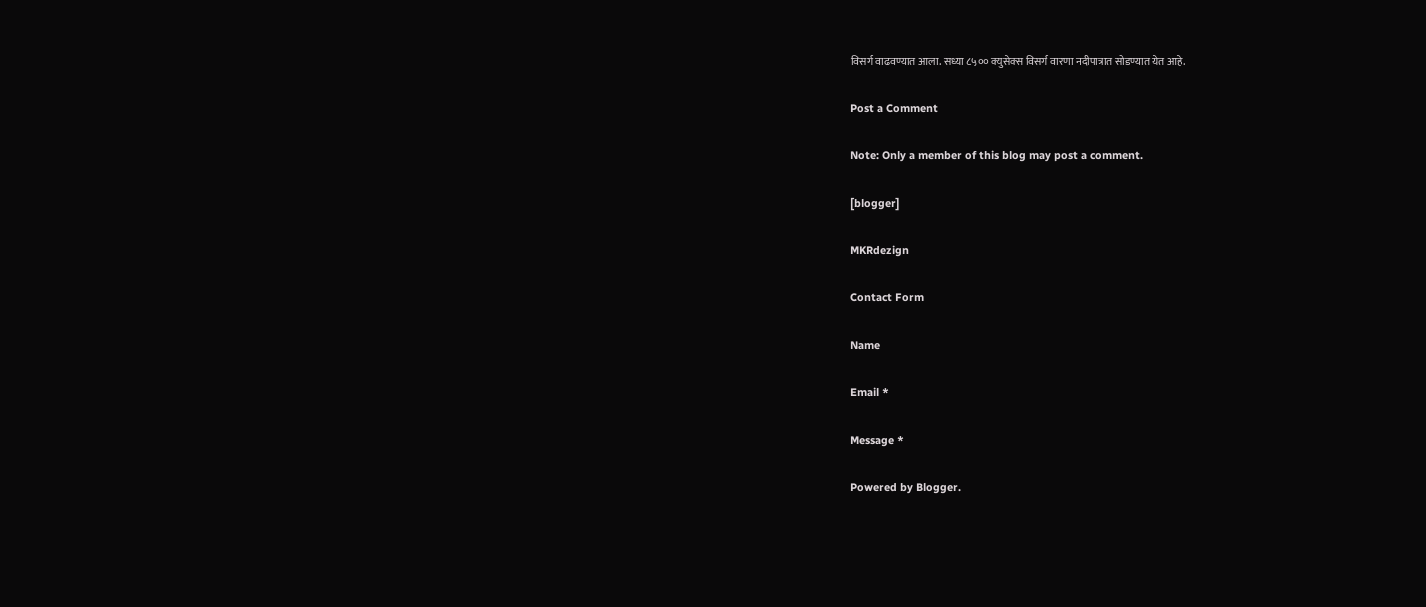विसर्ग वाढवण्यात आला. सध्या ८५०० क्युसेक्स विसर्ग वारणा नदीपात्रात सोडण्यात येत आहे.

Post a Comment

Note: Only a member of this blog may post a comment.

[blogger]

MKRdezign

Contact Form

Name

Email *

Message *

Powered by Blogger.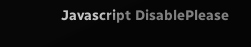Javascript DisablePlease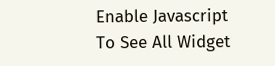Enable Javascript To See All Widget